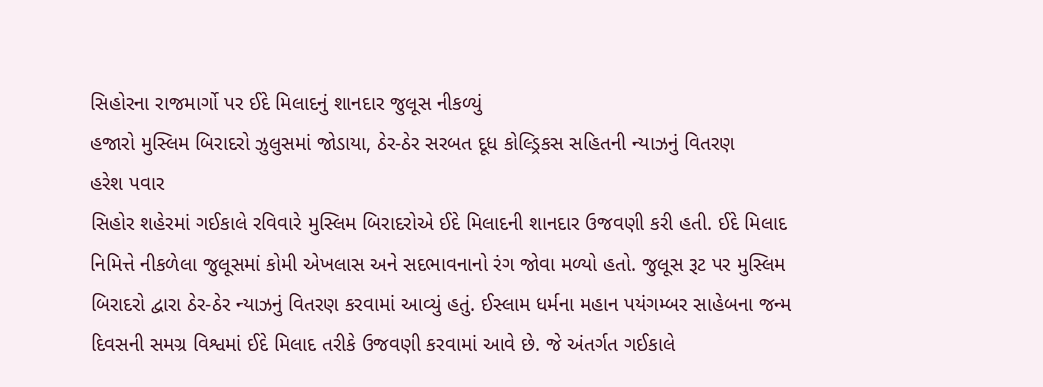સિહોરના રાજમાર્ગો પર ઈદે મિલાદનું શાનદાર જુલૂસ નીકળ્યું
હજારો મુસ્લિમ બિરાદરો ઝુલુસમાં જોડાયા, ઠેર-ઠેર સરબત દૂધ કોલ્ડ્રિકસ સહિતની ન્યાઝનું વિતરણ
હરેશ પવાર
સિહોર શહેરમાં ગઈકાલે રવિવારે મુસ્લિમ બિરાદરોએ ઈદે મિલાદની શાનદાર ઉજવણી કરી હતી. ઈદે મિલાદ નિમિત્તે નીકળેલા જુલૂસમાં કોમી એખલાસ અને સદભાવનાનો રંગ જોવા મળ્યો હતો. જુલૂસ રૂટ પર મુસ્લિમ બિરાદરો દ્વારા ઠેર-ઠેર ન્યાઝનું વિતરણ કરવામાં આવ્યું હતું. ઈસ્લામ ધર્મના મહાન પયંગમ્બર સાહેબના જન્મ દિવસની સમગ્ર વિશ્વમાં ઈદે મિલાદ તરીકે ઉજવણી કરવામાં આવે છે. જે અંતર્ગત ગઈકાલે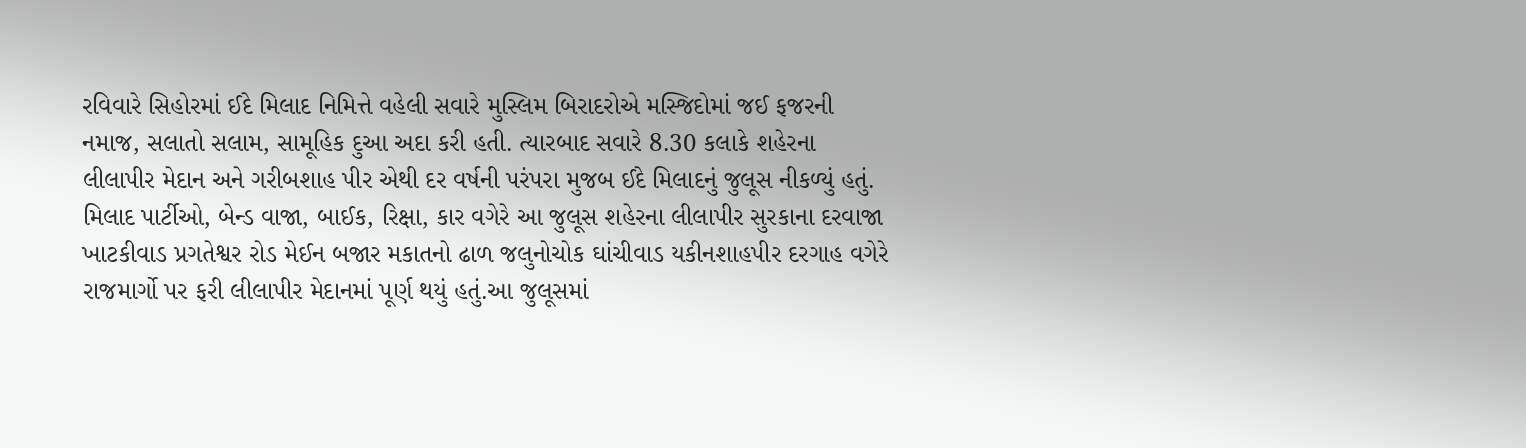રવિવારે સિહોરમાં ઈદે મિલાદ નિમિત્તે વહેલી સવારે મુસ્લિમ બિરાદરોએ મસ્જિદોમાં જઈ ફજરની નમાજ, સલાતો સલામ, સામૂહિક દુઆ અદા કરી હતી. ત્યારબાદ સવારે 8.30 કલાકે શહેરના લીલાપીર મેદાન અને ગરીબશાહ પીર એથી દર વર્ષની પરંપરા મુજબ ઈદે મિલાદનું જુલૂસ નીકળ્યું હતું. મિલાદ પાર્ટીઓ, બેન્ડ વાજા, બાઈક, રિક્ષા, કાર વગેરે આ જુલૂસ શહેરના લીલાપીર સુરકાના દરવાજા ખાટકીવાડ પ્રગતેશ્વર રોડ મેઈન બજાર મકાતનો ઢાળ જલુનોચોક ઘાંચીવાડ યકીનશાહપીર દરગાહ વગેરે રાજમાર્ગો પર ફરી લીલાપીર મેદાનમાં પૂર્ણ થયું હતું.આ જુલૂસમાં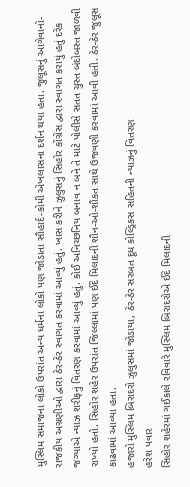મુસ્લિમ સમાજના લોકો ઉપરાંત અન્ય ધર્મના લોકો પણ જોડાતા સૌહાર્દ-કોમી એખલાસના દર્શન થયા હતા. જુલૂસનું આગેવાનો-રાજકીય અગ્રણીઓ દ્વારા ઠેર-ઠેર સ્વાગત કરવામાં આવ્યું હતું. ખાસ કરીને ઝુલુસનું સિહોર કોંગ્રેસ દ્વારા સ્વાગત કરાયું હતું દરેક જગ્યાએ ન્યાઝ શરીફનું વિતરણ કરવામાં આવ્યું હતું. કોઈ અનિચ્છનિય બનાવ ન બને તે માટે પોલીસે સતત ચુસ્ત બંદોબસ્ત જાળવી રાખ્યો હતો. સિહોર શહેર ઉપરાંત જિલ્લામાં પણ ઈદે મિલાદની શૌન-ઓ-શૌકત સાથે ઉજવણી કરવામાં આવી હતી. ઠેર-ઠેર જુલૂસ કાઢવામાં આવ્યા હતા.
હજારો મુસ્લિમ બિરાદરો ઝુલુસમાં જોડાયા, ઠેર-ઠેર સરબત દૂધ કોલ્ડ્રિકસ સહિતની ન્યાઝનું વિતરણ
હરેશ પવાર
સિહોર શહેરમાં ગઈકાલે રવિવારે મુસ્લિમ બિરાદરોએ ઈદે મિલાદની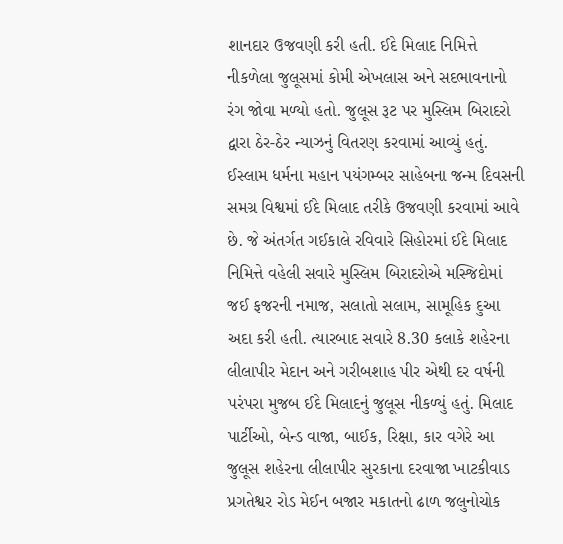શાનદાર ઉજવણી કરી હતી. ઈદે મિલાદ નિમિત્તે નીકળેલા જુલૂસમાં કોમી એખલાસ અને સદભાવનાનો રંગ જોવા મળ્યો હતો. જુલૂસ રૂટ પર મુસ્લિમ બિરાદરો દ્વારા ઠેર-ઠેર ન્યાઝનું વિતરણ કરવામાં આવ્યું હતું. ઈસ્લામ ધર્મના મહાન પયંગમ્બર સાહેબના જન્મ દિવસની સમગ્ર વિશ્વમાં ઈદે મિલાદ તરીકે ઉજવણી કરવામાં આવે છે. જે અંતર્ગત ગઈકાલે રવિવારે સિહોરમાં ઈદે મિલાદ નિમિત્તે વહેલી સવારે મુસ્લિમ બિરાદરોએ મસ્જિદોમાં જઈ ફજરની નમાજ, સલાતો સલામ, સામૂહિક દુઆ અદા કરી હતી. ત્યારબાદ સવારે 8.30 કલાકે શહેરના લીલાપીર મેદાન અને ગરીબશાહ પીર એથી દર વર્ષની પરંપરા મુજબ ઈદે મિલાદનું જુલૂસ નીકળ્યું હતું. મિલાદ પાર્ટીઓ, બેન્ડ વાજા, બાઈક, રિક્ષા, કાર વગેરે આ જુલૂસ શહેરના લીલાપીર સુરકાના દરવાજા ખાટકીવાડ પ્રગતેશ્વર રોડ મેઈન બજાર મકાતનો ઢાળ જલુનોચોક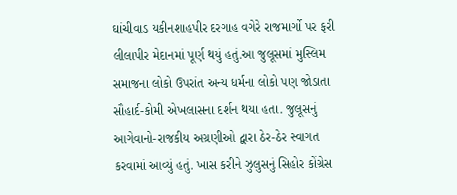ઘાંચીવાડ યકીનશાહપીર દરગાહ વગેરે રાજમાર્ગો પર ફરી લીલાપીર મેદાનમાં પૂર્ણ થયું હતું.આ જુલૂસમાં મુસ્લિમ સમાજના લોકો ઉપરાંત અન્ય ધર્મના લોકો પણ જોડાતા સૌહાર્દ-કોમી એખલાસના દર્શન થયા હતા. જુલૂસનું આગેવાનો-રાજકીય અગ્રણીઓ દ્વારા ઠેર-ઠેર સ્વાગત કરવામાં આવ્યું હતું. ખાસ કરીને ઝુલુસનું સિહોર કોંગ્રેસ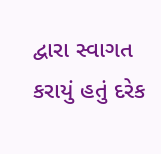દ્વારા સ્વાગત કરાયું હતું દરેક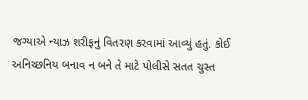જગ્યાએ ન્યાઝ શરીફનું વિતરણ કરવામાં આવ્યું હતું. કોઈ અનિચ્છનિય બનાવ ન બને તે માટે પોલીસે સતત ચુસ્ત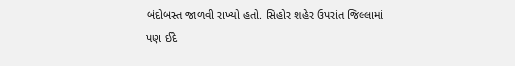બંદોબસ્ત જાળવી રાખ્યો હતો. સિહોર શહેર ઉપરાંત જિલ્લામાં પણ ઈદે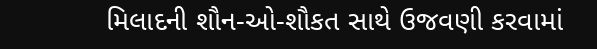મિલાદની શૌન-ઓ-શૌકત સાથે ઉજવણી કરવામાં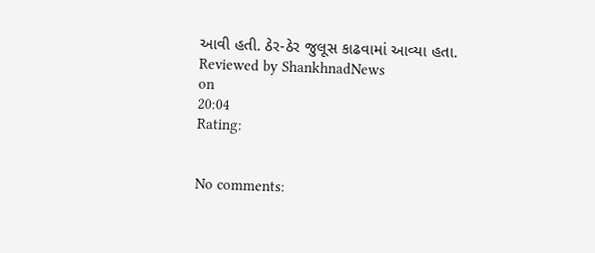આવી હતી. ઠેર-ઠેર જુલૂસ કાઢવામાં આવ્યા હતા.
Reviewed by ShankhnadNews
on
20:04
Rating:


No comments: